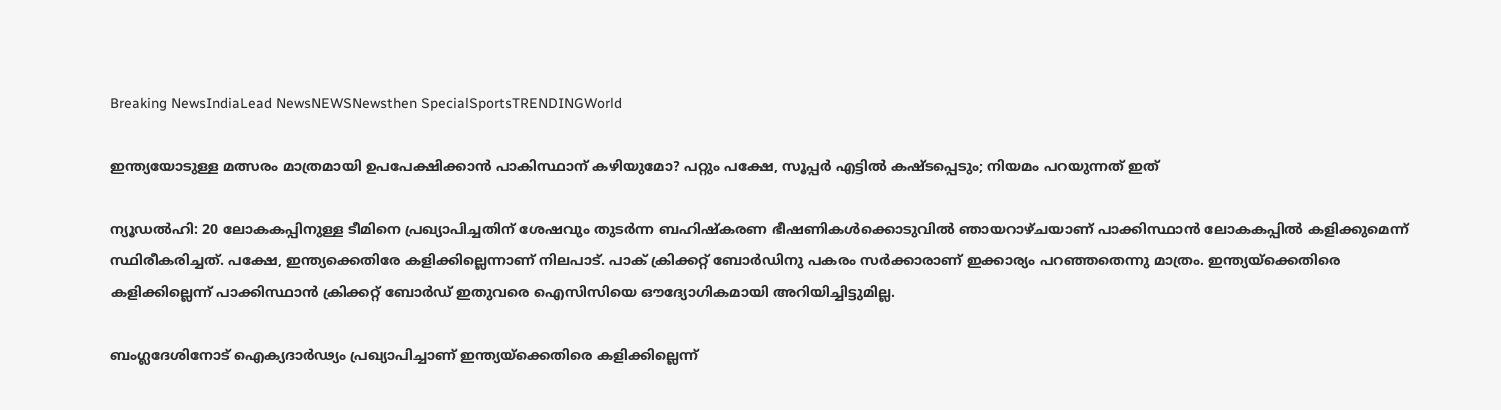Breaking NewsIndiaLead NewsNEWSNewsthen SpecialSportsTRENDINGWorld

ഇന്ത്യയോടുള്ള മത്സരം മാത്രമായി ഉപപേക്ഷിക്കാന്‍ പാകിസ്ഥാന് കഴിയുമോ? പറ്റും പക്ഷേ, സൂപ്പര്‍ എട്ടില്‍ കഷ്ടപ്പെടും; നിയമം പറയുന്നത് ഇത്

ന്യൂഡല്‍ഹി: 20 ലോകകപ്പിനുള്ള ടീമിനെ പ്രഖ്യാപിച്ചതിന് ശേഷവും തുടര്‍ന്ന ബഹിഷ്‌കരണ ഭീഷണികള്‍ക്കൊടുവില്‍ ഞായറാഴ്ചയാണ് പാക്കിസ്ഥാന്‍ ലോകകപ്പില്‍ കളിക്കുമെന്ന് സ്ഥിരീകരിച്ചത്. പക്ഷേ, ഇന്ത്യക്കെതിരേ കളിക്കില്ലെന്നാണ് നിലപാട്. പാക് ക്രിക്കറ്റ് ബോര്‍ഡിനു പകരം സര്‍ക്കാരാണ് ഇക്കാര്യം പറഞ്ഞതെന്നു മാത്രം. ഇന്ത്യയ്‌ക്കെതിരെ കളിക്കില്ലെന്ന് പാക്കിസ്ഥാന്‍ ക്രിക്കറ്റ് ബോര്‍ഡ് ഇതുവരെ ഐസിസിയെ ഔദ്യോഗികമായി അറിയിച്ചിട്ടുമില്ല.

ബംഗ്ലദേശിനോട് ഐക്യദാര്‍ഢ്യം പ്രഖ്യാപിച്ചാണ് ഇന്ത്യയ്‌ക്കെതിരെ കളിക്കില്ലെന്ന്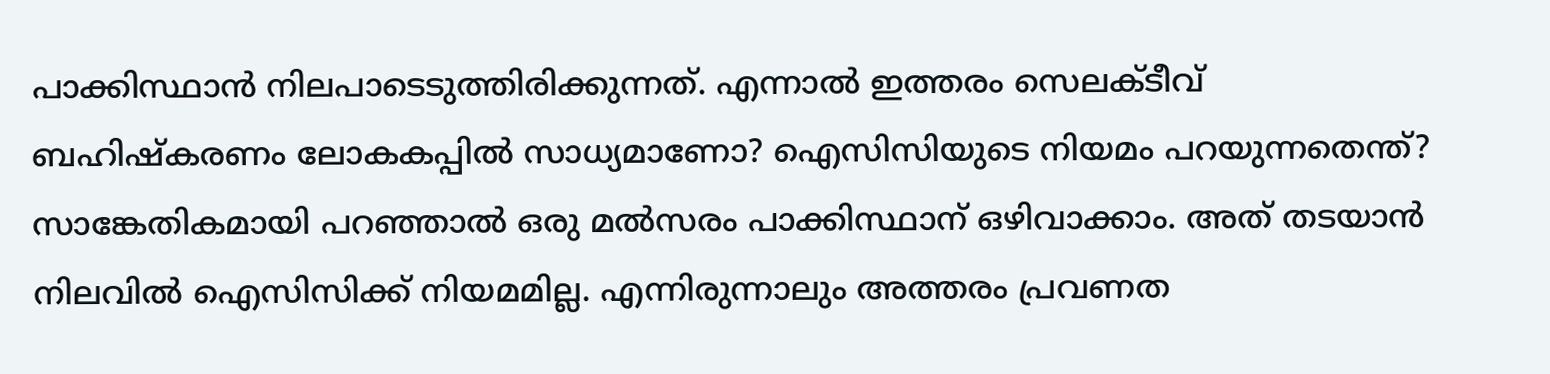പാക്കിസ്ഥാന്‍ നിലപാടെടുത്തിരിക്കുന്നത്. എന്നാല്‍ ഇത്തരം സെലക്ടീവ് ബഹിഷ്‌കരണം ലോകകപ്പില്‍ സാധ്യമാണോ? ഐസിസിയുടെ നിയമം പറയുന്നതെന്ത്? സാങ്കേതികമായി പറഞ്ഞാല്‍ ഒരു മല്‍സരം പാക്കിസ്ഥാന് ഒഴിവാക്കാം. അത് തടയാന്‍ നിലവില്‍ ഐസിസിക്ക് നിയമമില്ല. എന്നിരുന്നാലും അത്തരം പ്രവണത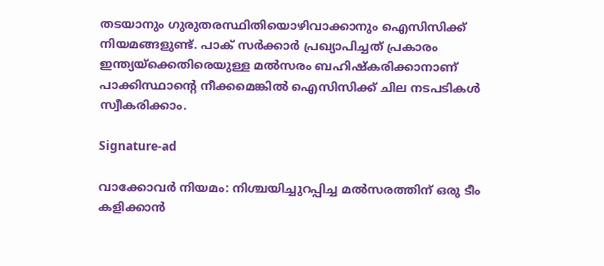തടയാനും ഗുരുതരസ്ഥിതിയൊഴിവാക്കാനും ഐസിസിക്ക് നിയമങ്ങളുണ്ട്. പാക് സര്‍ക്കാര്‍ പ്രഖ്യാപിച്ചത് പ്രകാരം ഇന്ത്യയ്‌ക്കെതിരെയുള്ള മല്‍സരം ബഹിഷ്‌കരിക്കാനാണ് പാക്കിസ്ഥാന്റെ നീക്കമെങ്കില്‍ ഐസിസിക്ക് ചില നടപടികള്‍ സ്വീകരിക്കാം.

Signature-ad

വാക്കോവര്‍ നിയമം: നിശ്ചയിച്ചുറപ്പിച്ച മല്‍സരത്തിന് ഒരു ടീം കളിക്കാന്‍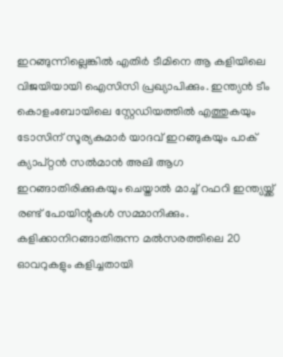ഇറങ്ങുന്നില്ലെങ്കില്‍ എതിര്‍ ടീമിനെ ആ കളിയിലെ വിജയിയായി ഐസിസി പ്രഖ്യാപിക്കും. ഇന്ത്യന്‍ ടീം കൊളംബോയിലെ സ്റ്റേഡിയത്തില്‍ എത്തുകയും ടോസിന് സൂര്യകുമാര്‍ യാദവ് ഇറങ്ങുകയും പാക് ക്യാപ്റ്റന്‍ സല്‍മാന്‍ അലി ആഗ ഇറങ്ങാതിരിക്കുകയും ചെയ്താല്‍ മാച്ച് റഫറി ഇന്ത്യയ്ക്ക് രണ്ട് പോയിന്റുകള്‍ സമ്മാനിക്കും. കളിക്കാനിറങ്ങാതിരുന്ന മല്‍സരത്തിലെ 20 ഓവറുകളും കളിച്ചതായി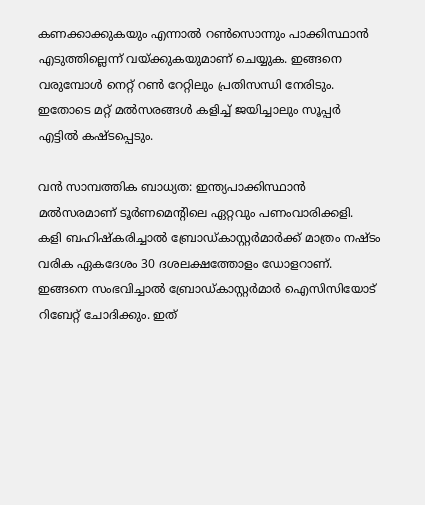കണക്കാക്കുകയും എന്നാല്‍ റണ്‍സൊന്നും പാക്കിസ്ഥാന്‍ എടുത്തില്ലെന്ന് വയ്ക്കുകയുമാണ് ചെയ്യുക. ഇങ്ങനെ വരുമ്പോള്‍ നെറ്റ് റണ്‍ റേറ്റിലും പ്രതിസന്ധി നേരിടും. ഇതോടെ മറ്റ് മല്‍സരങ്ങള്‍ കളിച്ച് ജയിച്ചാലും സൂപ്പര്‍ എട്ടില്‍ കഷ്ടപ്പെടും.

വന്‍ സാമ്പത്തിക ബാധ്യത: ഇന്ത്യപാക്കിസ്ഥാന്‍ മല്‍സരമാണ് ടൂര്‍ണമെന്റിലെ ഏറ്റവും പണംവാരിക്കളി. കളി ബഹിഷ്‌കരിച്ചാല്‍ ബ്രോഡ്കാസ്റ്റര്‍മാര്‍ക്ക് മാത്രം നഷ്ടം വരിക ഏകദേശം 30 ദശലക്ഷത്തോളം ഡോളറാണ്. ഇങ്ങനെ സംഭവിച്ചാല്‍ ബ്രോഡ്കാസ്റ്റര്‍മാര്‍ ഐസിസിയോട് റിബേറ്റ് ചോദിക്കും. ഇത്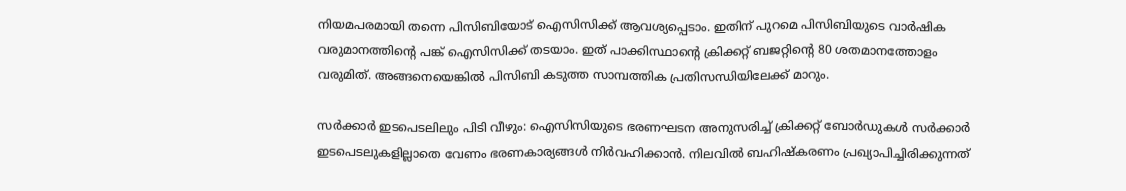നിയമപരമായി തന്നെ പിസിബിയോട് ഐസിസിക്ക് ആവശ്യപ്പെടാം. ഇതിന് പുറമെ പിസിബിയുടെ വാര്‍ഷിക വരുമാനത്തിന്റെ പങ്ക് ഐസിസിക്ക് തടയാം. ഇത് പാക്കിസ്ഥാന്റെ ക്രിക്കറ്റ് ബജറ്റിന്റെ 80 ശതമാനത്തോളം വരുമിത്. അങ്ങനെയെങ്കില്‍ പിസിബി കടുത്ത സാമ്പത്തിക പ്രതിസന്ധിയിലേക്ക് മാറും.

സര്‍ക്കാര്‍ ഇടപെടലിലും പിടി വീഴും: ഐസിസിയുടെ ഭരണഘടന അനുസരിച്ച് ക്രിക്കറ്റ് ബോര്‍ഡുകള്‍ സര്‍ക്കാര്‍ ഇടപെടലുകളില്ലാതെ വേണം ഭരണകാര്യങ്ങള്‍ നിര്‍വഹിക്കാന്‍. നിലവില്‍ ബഹിഷ്‌കരണം പ്രഖ്യാപിച്ചിരിക്കുന്നത്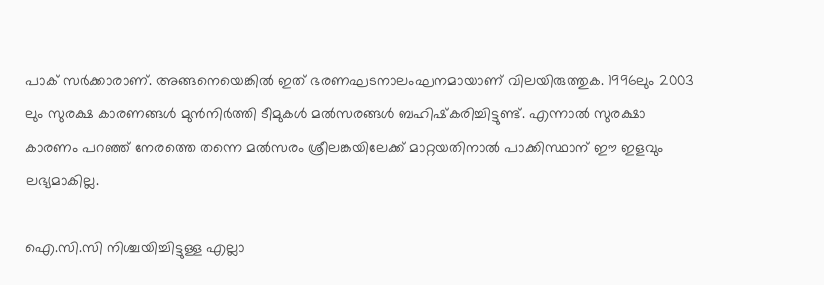പാക് സര്‍ക്കാരാണ്. അങ്ങനെയെങ്കില്‍ ഇത് ഭരണഘടനാലംഘനമായാണ് വിലയിരുത്തുക. 1996ലും 2003 ലും സുരക്ഷ കാരണങ്ങള്‍ മുന്‍നിര്‍ത്തി ടീമുകള്‍ മല്‍സരങ്ങള്‍ ബഹിഷ്‌കരിച്ചിട്ടുണ്ട്. എന്നാല്‍ സുരക്ഷാ കാരണം പറഞ്ഞ് നേരത്തെ തന്നെ മല്‍സരം ശ്രീലങ്കയിലേക്ക് മാറ്റയതിനാല്‍ പാക്കിസ്ഥാന് ഈ ഇളവും ലഭ്യമാകില്ല.

ഐ.സി.സി നിശ്ചയിച്ചിട്ടുള്ള എല്ലാ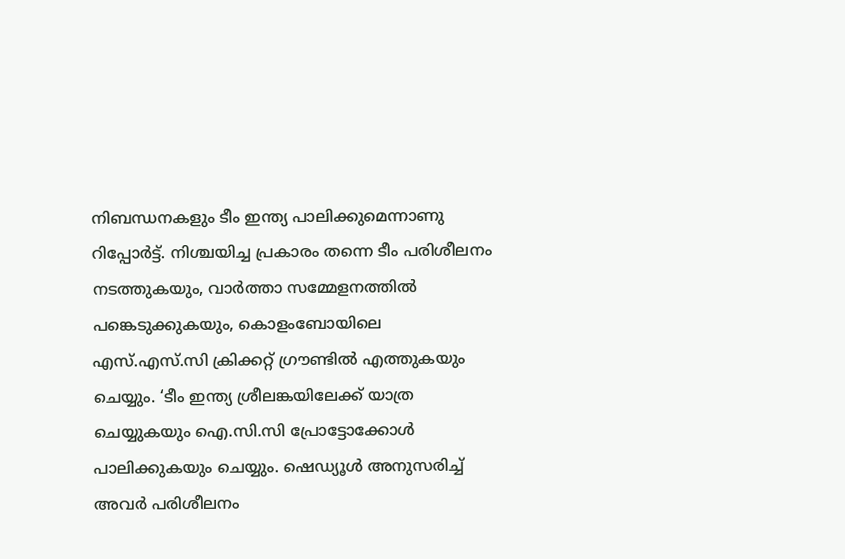നിബന്ധനകളും ടീം ഇന്ത്യ പാലിക്കുമെന്നാണു റിപ്പോര്‍ട്ട്. നിശ്ചയിച്ച പ്രകാരം തന്നെ ടീം പരിശീലനം നടത്തുകയും, വാര്‍ത്താ സമ്മേളനത്തില്‍ പങ്കെടുക്കുകയും, കൊളംബോയിലെ എസ്.എസ്.സി ക്രിക്കറ്റ് ഗ്രൗണ്ടില്‍ എത്തുകയും ചെയ്യും. ‘ടീം ഇന്ത്യ ശ്രീലങ്കയിലേക്ക് യാത്ര ചെയ്യുകയും ഐ.സി.സി പ്രോട്ടോക്കോള്‍ പാലിക്കുകയും ചെയ്യും. ഷെഡ്യൂള്‍ അനുസരിച്ച് അവര്‍ പരിശീലനം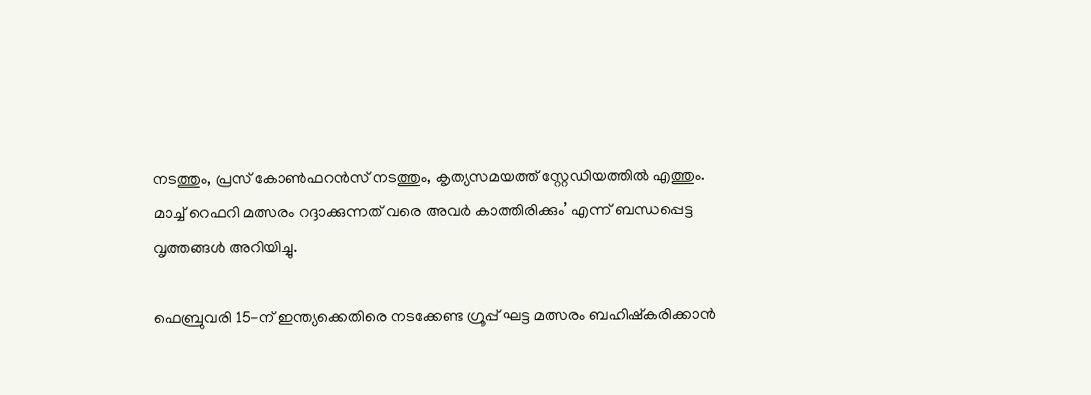നടത്തും, പ്രസ് കോണ്‍ഫറന്‍സ് നടത്തും, കൃത്യസമയത്ത് സ്റ്റേഡിയത്തില്‍ എത്തും. മാച്ച് റെഫറി മത്സരം റദ്ദാക്കുന്നത് വരെ അവര്‍ കാത്തിരിക്കും’ എന്ന് ബന്ധപ്പെട്ട വൃത്തങ്ങള്‍ അറിയിച്ചു.

ഫെബ്രുവരി 15-ന് ഇന്ത്യക്കെതിരെ നടക്കേണ്ട ഗ്രൂപ്പ് ഘട്ട മത്സരം ബഹിഷ്‌കരിക്കാന്‍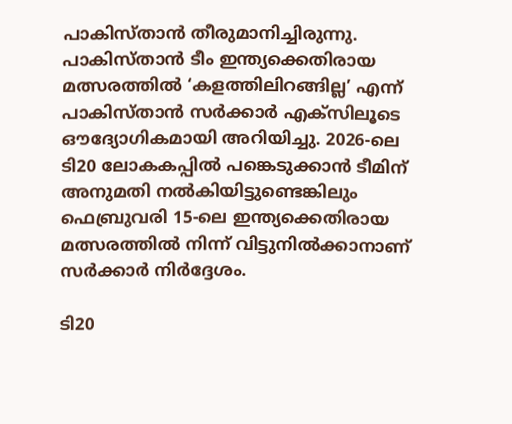പാകിസ്താന്‍ തീരുമാനിച്ചിരുന്നു. പാകിസ്താന്‍ ടീം ഇന്ത്യക്കെതിരായ മത്സരത്തില്‍ ‘കളത്തിലിറങ്ങില്ല’ എന്ന് പാകിസ്താന്‍ സര്‍ക്കാര്‍ എക്‌സിലൂടെ ഔദ്യോഗികമായി അറിയിച്ചു. 2026-ലെ ടി20 ലോകകപ്പില്‍ പങ്കെടുക്കാന്‍ ടീമിന് അനുമതി നല്‍കിയിട്ടുണ്ടെങ്കിലും ഫെബ്രുവരി 15-ലെ ഇന്ത്യക്കെതിരായ മത്സരത്തില്‍ നിന്ന് വിട്ടുനില്‍ക്കാനാണ് സര്‍ക്കാര്‍ നിര്‍ദ്ദേശം.

ടി20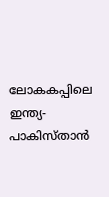ലോകകപ്പിലെ ഇന്ത്യ-പാകിസ്താന്‍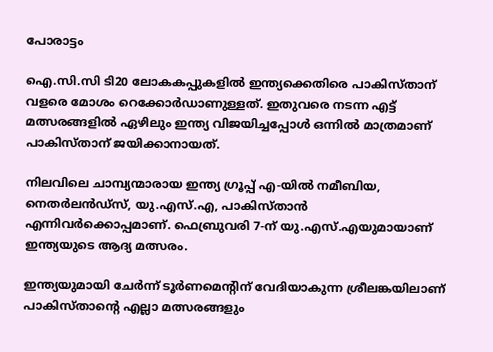പോരാട്ടം

ഐ.സി.സി ടി20 ലോകകപ്പുകളില്‍ ഇന്ത്യക്കെതിരെ പാകിസ്താന് വളരെ മോശം റെക്കോര്‍ഡാണുള്ളത്. ഇതുവരെ നടന്ന എട്ട് മത്സരങ്ങളില്‍ ഏഴിലും ഇന്ത്യ വിജയിച്ചപ്പോള്‍ ഒന്നില്‍ മാത്രമാണ് പാകിസ്താന് ജയിക്കാനായത്.

നിലവിലെ ചാമ്പ്യന്മാരായ ഇന്ത്യ ഗ്രൂപ്പ് എ-യില്‍ നമീബിയ, നെതര്‍ലന്‍ഡ്സ്, യു.എസ്.എ, പാകിസ്താന്‍ എന്നിവര്‍ക്കൊപ്പമാണ്. ഫെബ്രുവരി 7-ന് യു.എസ്.എയുമായാണ് ഇന്ത്യയുടെ ആദ്യ മത്സരം.

ഇന്ത്യയുമായി ചേര്‍ന്ന് ടൂര്‍ണമെന്റിന് വേദിയാകുന്ന ശ്രീലങ്കയിലാണ് പാകിസ്താന്റെ എല്ലാ മത്സരങ്ങളും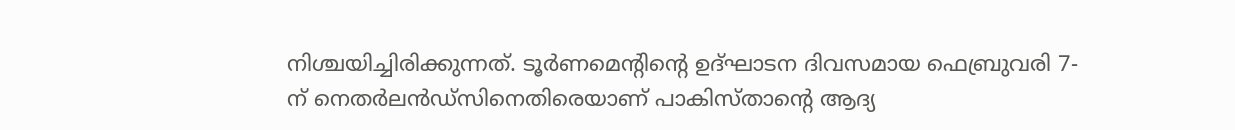നിശ്ചയിച്ചിരിക്കുന്നത്. ടൂര്‍ണമെന്റിന്റെ ഉദ്ഘാടന ദിവസമായ ഫെബ്രുവരി 7-ന് നെതര്‍ലന്‍ഡ്സിനെതിരെയാണ് പാകിസ്താന്റെ ആദ്യ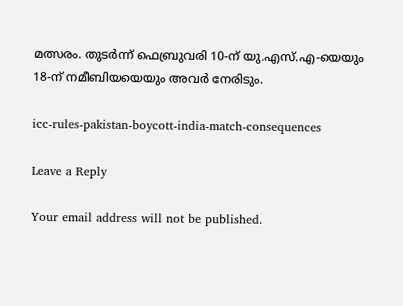മത്സരം. തുടര്‍ന്ന് ഫെബ്രുവരി 10-ന് യു.എസ്.എ-യെയും 18-ന് നമീബിയയെയും അവര്‍ നേരിടും.

icc-rules-pakistan-boycott-india-match-consequences

Leave a Reply

Your email address will not be published.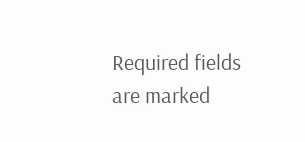Required fields are marked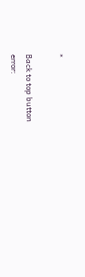*

Back to top button
error: